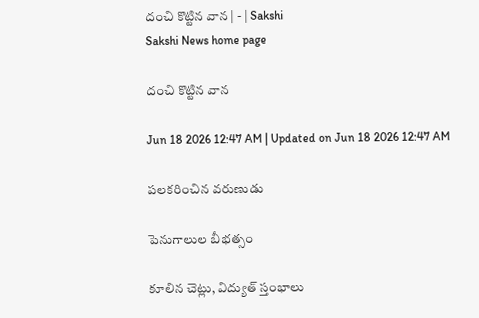దంచి కొట్టిన వాన | - | Sakshi
Sakshi News home page

దంచి కొట్టిన వాన

Jun 18 2026 12:47 AM | Updated on Jun 18 2026 12:47 AM

పలకరించిన వరుణుడు

పెనుగాలుల బీభత్సం

కూలిన చెట్లు, విద్యుత్‌ స్తంభాలు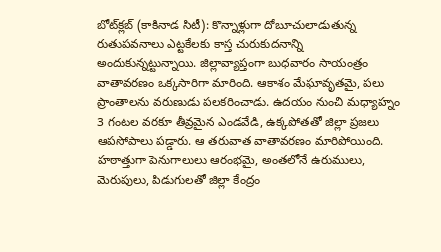బోట్‌క్లబ్‌ (కాకినాడ సిటీ): కొన్నాళ్లుగా దోబూచులాడుతున్న రుతుపవనాలు ఎట్టకేలకు కాస్త చురుకుదనాన్ని అందుకున్నట్టున్నాయి. జిల్లావ్యాప్తంగా బుధవారం సాయంత్రం వాతావరణం ఒక్కసారిగా మారింది. ఆకాశం మేఘావృతమై, పలు ప్రాంతాలను వరుణుడు పలకరించాడు. ఉదయం నుంచి మధ్యాహ్నం 3 గంటల వరకూ తీవ్రమైన ఎండవేడి, ఉక్కపోతతో జిల్లా ప్రజలు ఆపసోపాలు పడ్డారు. ఆ తరువాత వాతావరణం మారిపోయింది. హఠాత్తుగా పెనుగాలులు ఆరంభమై, అంతలోనే ఉరుములు, మెరుపులు, పిడుగులతో జిల్లా కేంద్రం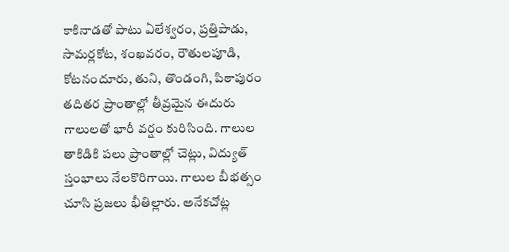కాకినాడతో పాటు ఏలేశ్వరం, ప్రత్తిపాడు, సామర్లకోట, శంఖవరం, రౌతులపూడి, కోటనందూరు, తుని, తొండంగి, పిఠాపురం తదితర ప్రాంతాల్లో తీవ్రమైన ఈదురు గాలులతో భారీ వర్షం కురిసింది. గాలుల తాకిడికి పలు ప్రాంతాల్లో చెట్లు, విద్యుత్‌ స్తంభాలు నేలకొరిగాయి. గాలుల బీభత్సం చూసి ప్రజలు భీతిల్లారు. అనేకచోట్ల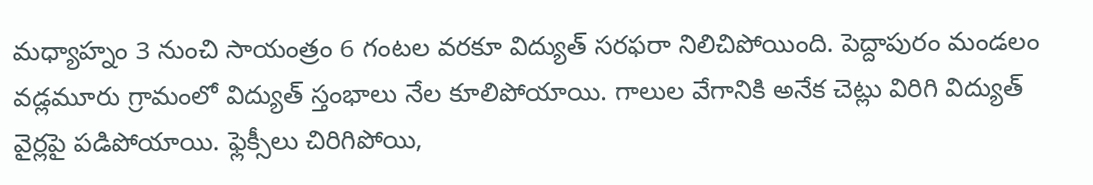మధ్యాహ్నం 3 నుంచి సాయంత్రం 6 గంటల వరకూ విద్యుత్‌ సరఫరా నిలిచిపోయింది. పెద్దాపురం మండలం వడ్లమూరు గ్రామంలో విద్యుత్‌ స్తంభాలు నేల కూలిపోయాయి. గాలుల వేగానికి అనేక చెట్లు విరిగి విద్యుత్‌ వైర్లపై పడిపోయాయి. ఫ్లెక్సీలు చిరిగిపోయి,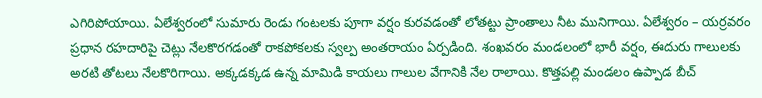ఎగిరిపోయాయి. ఏలేశ్వరంలో సుమారు రెండు గంటలకు పూగా వర్షం కురవడంతో లోతట్టు ప్రాంతాలు నీట మునిగాయి. ఏలేశ్వరం – యర్రవరం ప్రధాన రహదారిపై చెట్లు నేలకొరగడంతో రాకపోకలకు స్వల్ప అంతరాయం ఏర్పడింది. శంఖవరం మండలంలో భారీ వర్షం, ఈదురు గాలులకు అరటి తోటలు నేలకొరిగాయి. అక్కడక్కడ ఉన్న మామిడి కాయలు గాలుల వేగానికి నేల రాలాయి. కొత్తపల్లి మండలం ఉప్పాడ బీచ్‌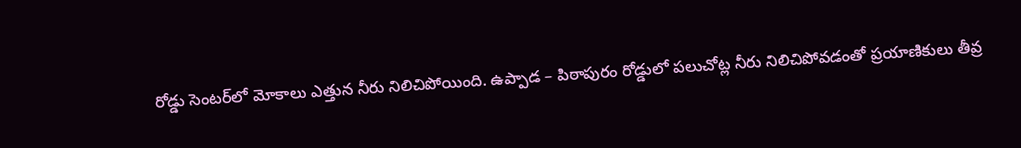రోడ్డు సెంటర్‌లో మోకాలు ఎత్తున నీరు నిలిచిపోయింది. ఉప్పాడ – పిఠాపురం రోడ్డులో పలుచోట్ల నీరు నిలిచిపోవడంతో ప్రయాణికులు తీవ్ర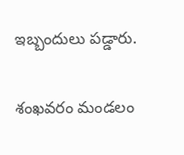ఇబ్బందులు పడ్డారు.

శంఖవరం మండలం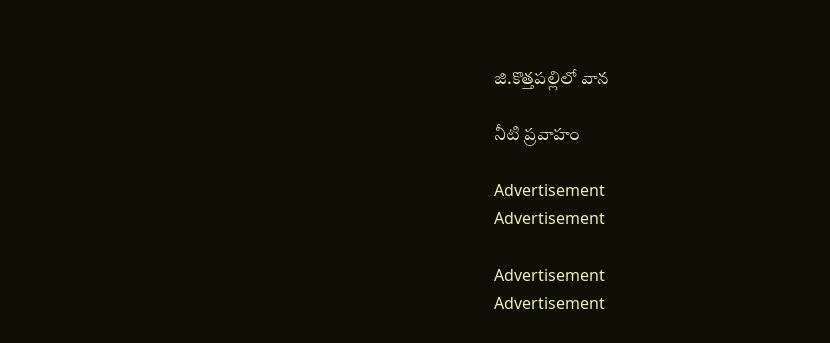జి.కొత్తపల్లిలో వాన

నీటి ప్రవాహం

Advertisement
Advertisement

Advertisement
Advertisement